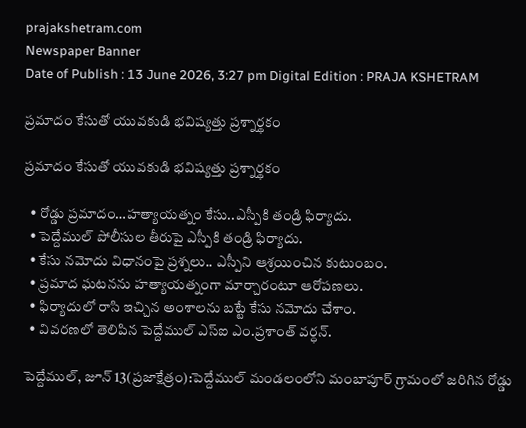prajakshetram.com
Newspaper Banner
Date of Publish : 13 June 2026, 3:27 pm Digital Edition : PRAJA KSHETRAM

ప్రమాదం కేసుతో యువకుడి భవిష్యత్తు ప్రశ్నార్థకం

ప్రమాదం కేసుతో యువకుడి భవిష్యత్తు ప్రశ్నార్థకం

  • రోడ్డు ప్రమాదం…హత్యాయత్నం కేసు..ఎస్పీకి తండ్రి ఫిర్యాదు.
  • పెద్దేముల్ పోలీసుల తీరుపై ఎస్పీకి తండ్రి ఫిర్యాదు.
  • కేసు నమోదు విధానంపై ప్రశ్నలు.. ఎస్పీని ఆశ్రయించిన కుటుంబం.
  • ప్రమాద ఘటనను హత్యాయత్నంగా మార్చారంటూ ఆరోపణలు.
  • ఫిర్యాదులో రాసి ఇచ్చిన అంశాలను బట్టే కేసు నమోదు చేశాం.
  • వివరణలో తెలిపిన పెద్దేముల్ ఎస్ఐ ఎం.ప్రశాంత్ వర్ధన్.

పెద్దేముల్, జూన్ 13(ప్రజాక్షేత్రం):పెద్దేముల్ మండలంలోని మంబాపూర్ గ్రామంలో జరిగిన రోడ్డు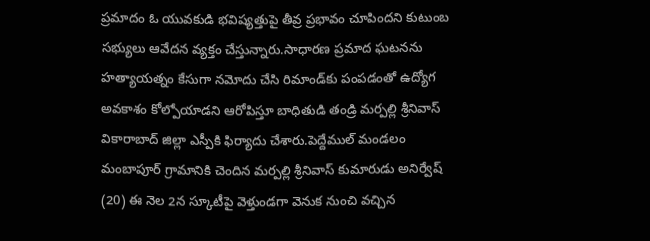ప్రమాదం ఓ యువకుడి భవిష్యత్తుపై తీవ్ర ప్రభావం చూపిందని కుటుంబ సభ్యులు ఆవేదన వ్యక్తం చేస్తున్నారు.సాధారణ ప్రమాద ఘటనను హత్యాయత్నం కేసుగా నమోదు చేసి రిమాండ్‌కు పంపడంతో ఉద్యోగ అవకాశం కోల్పోయాడని ఆరోపిస్తూ బాధితుడి తండ్రి మర్పల్లి శ్రీనివాస్ వికారాబాద్ జిల్లా ఎస్పీకి ఫిర్యాదు చేశారు.పెద్దేముల్ మండలం మంబాపూర్ గ్రామానికి చెందిన మర్పల్లి శ్రీనివాస్ కుమారుడు అనిర్వేష్ (20) ఈ నెల 2న స్కూటీపై వెళ్తుండగా వెనుక నుంచి వచ్చిన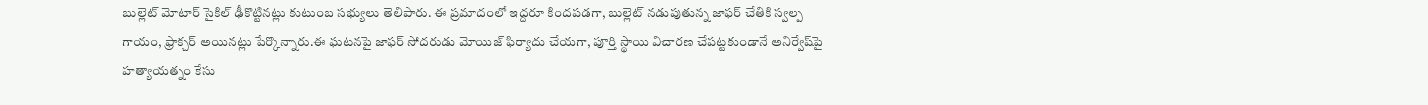బుల్లెట్ మోటార్ సైకిల్ ఢీకొట్టినట్లు కుటుంబ సభ్యులు తెలిపారు. ఈ ప్రమాదంలో ఇద్దరూ కిందపడగా, బుల్లెట్ నడుపుతున్న జాఫర్ చేతికి స్వల్ప గాయం, ఫ్రాక్చర్ అయినట్లు పేర్కొన్నారు.ఈ ఘటనపై జాఫర్ సోదరుడు మోయిజ్ ఫిర్యాదు చేయగా, పూర్తి స్థాయి విచారణ చేపట్టకుండానే అనిర్వేష్‌పై హత్యాయత్నం కేసు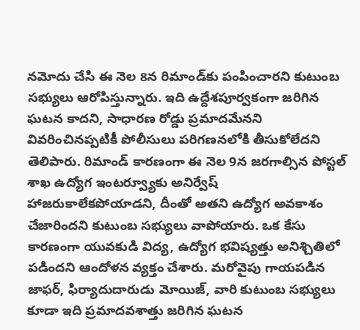నమోదు చేసి ఈ నెల 8న రిమాండ్‌కు పంపించారని కుటుంబ సభ్యులు ఆరోపిస్తున్నారు. ఇది ఉద్దేశపూర్వకంగా జరిగిన ఘటన కాదని, సాధారణ రోడ్డు ప్రమాదమేనని వివరించినప్పటికీ పోలీసులు పరిగణనలోకి తీసుకోలేదని తెలిపారు. రిమాండ్ కారణంగా ఈ నెల 9న జరగాల్సిన పోస్టల్ శాఖ ఉద్యోగ ఇంటర్వ్యూకు అనిర్వేష్ హాజరుకాలేకపోయాడని, దీంతో అతని ఉద్యోగ అవకాశం చేజారిందని కుటుంబ సభ్యులు వాపోయారు. ఒక కేసు కారణంగా యువకుడి విద్య, ఉద్యోగ భవిష్యత్తు అనిశ్చితిలో పడిందని ఆందోళన వ్యక్తం చేశారు. మరోవైపు గాయపడిన జాఫర్, ఫిర్యాదుదారుడు మోయిజ్, వారి కుటుంబ సభ్యులు కూడా ఇది ప్రమాదవశాత్తు జరిగిన ఘటన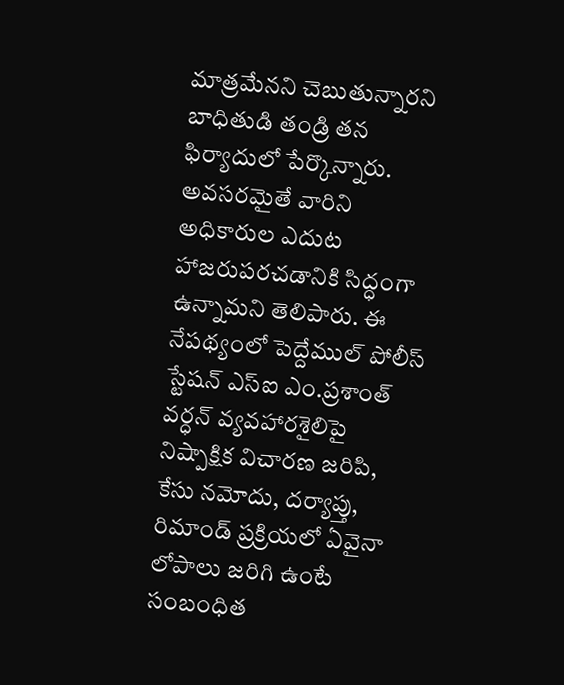మాత్రమేనని చెబుతున్నారని బాధితుడి తండ్రి తన ఫిర్యాదులో పేర్కొన్నారు. అవసరమైతే వారిని అధికారుల ఎదుట హాజరుపరచడానికి సిద్ధంగా ఉన్నామని తెలిపారు. ఈ నేపథ్యంలో పెద్దేముల్ పోలీస్ స్టేషన్ ఎస్ఐ ఎం.ప్రశాంత్ వర్ధన్ వ్యవహారశైలిపై నిష్పాక్షిక విచారణ జరిపి, కేసు నమోదు, దర్యాప్తు, రిమాండ్ ప్రక్రియలో ఏవైనా లోపాలు జరిగి ఉంటే సంబంధిత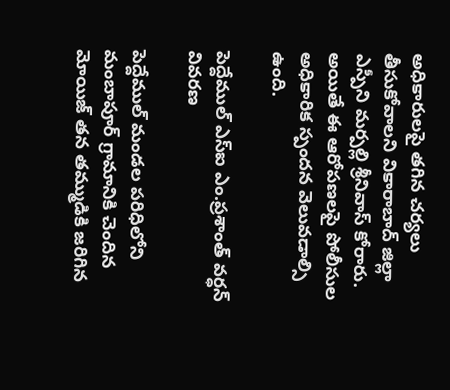అధికారులపై తగిన చర్యలు తీసుకోవాలని వికారాబాద్ జిల్లా ఎస్పీని మర్పల్లి శ్రీనివాస్ కోరారు. అయితే ఈ ఆరోపణలపై పోలీసుల అధికారిక స్పందన వెలువడాల్సి ఉంది.

పెద్దేముల్ ఎస్ఐ ఎం.ప్రశాంత్ వర్ధన్ వివరణ

పెద్దేముల్ మండల పరిధిలోని మంబాపూర్ గ్రామానికి చెందిన మోయిజ్ తన తమ్ముడికి జరిగిన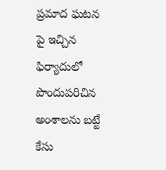ప్రమాద ఘటన పై ఇచ్చిన ఫిర్యాదులో పొందుపరిచిన అంశాలను బట్టే కేసు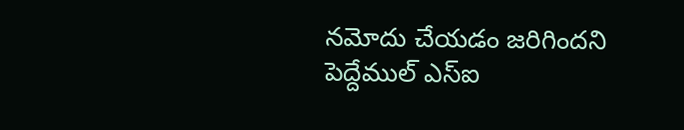నమోదు చేయడం జరిగిందని పెద్దేముల్ ఎస్ఐ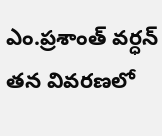ఎం.ప్రశాంత్ వర్ధన్ తన వివరణలో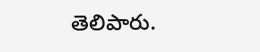తెలిపారు.